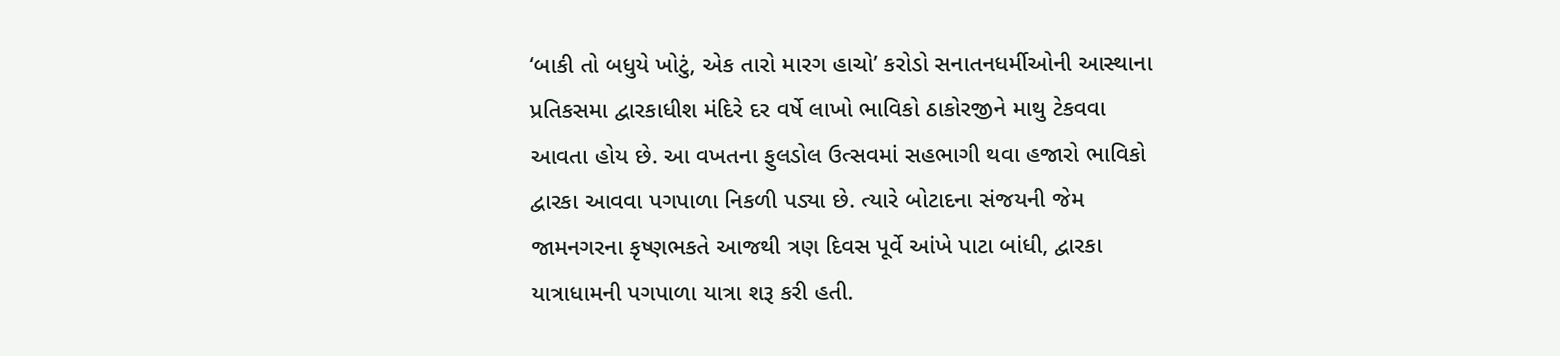‘બાકી તો બધુયે ખોટું, એક તારો મારગ હાચો’ કરોડો સનાતનધર્મીઓની આસ્થાના પ્રતિકસમા દ્વારકાધીશ મંદિરે દર વર્ષે લાખો ભાવિકો ઠાકોરજીને માથુ ટેકવવા આવતા હોય છે. આ વખતના ફુલડોલ ઉત્સવમાં સહભાગી થવા હજારો ભાવિકો દ્વારકા આવવા પગપાળા નિકળી પડ્યા છે. ત્યારે બોટાદના સંજયની જેમ જામનગરના કૃષ્ણભકતે આજથી ત્રણ દિવસ પૂર્વે આંખે પાટા બાંધી, દ્વારકા યાત્રાધામની પગપાળા યાત્રા શરૂ કરી હતી.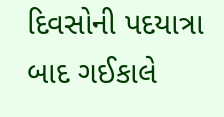દિવસોની પદયાત્રા બાદ ગઈકાલે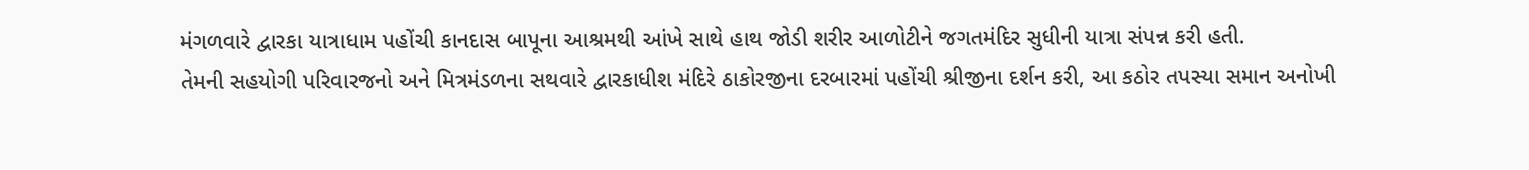મંગળવારે દ્વારકા યાત્રાધામ પહોંચી કાનદાસ બાપૂના આશ્રમથી આંખે સાથે હાથ જોડી શરીર આળોટીને જગતમંદિર સુધીની યાત્રા સંપન્ન કરી હતી.
તેમની સહયોગી પરિવારજનો અને મિત્રમંડળના સથવારે દ્વારકાધીશ મંદિરે ઠાકોરજીના દરબારમાં પહોંચી શ્રીજીના દર્શન કરી, આ કઠોર તપસ્યા સમાન અનોખી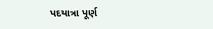પદયાત્રા પૂર્ણ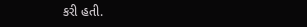કરી હતી.